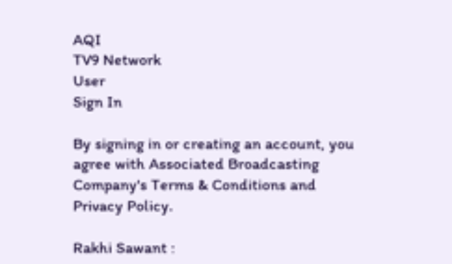AQI
TV9 Network
User
Sign In

By signing in or creating an account, you agree with Associated Broadcasting Company's Terms & Conditions and Privacy Policy.

Rakhi Sawant :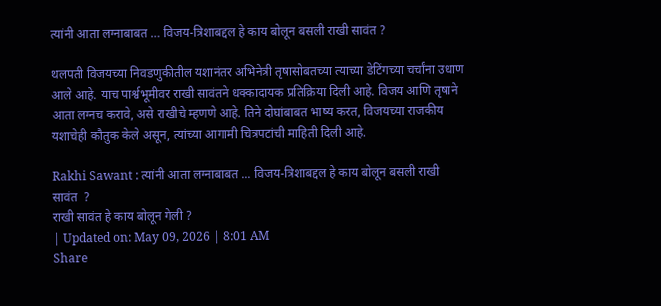त्यांनी आता लग्नाबाबत … विजय-त्रिशाबद्दल हे काय बोलून बसली राखी सावंत ?

थलपती विजयच्या निवडणुकीतील यशानंतर अभिनेत्री तृषासोबतच्या त्याच्या डेटिंगच्या चर्चांना उधाण आले आहे. याच पार्श्वभूमीवर राखी सावंतने धक्कादायक प्रतिक्रिया दिली आहे. विजय आणि तृषाने आता लग्नच करावे, असे राखीचे म्हणणे आहे. तिने दोघांबाबत भाष्य करत, विजयच्या राजकीय यशाचेही कौतुक केले असून, त्यांच्या आगामी चित्रपटांची माहिती दिली आहे.

Rakhi Sawant : त्यांनी आता लग्नाबाबत ... विजय-त्रिशाबद्दल हे काय बोलून बसली राखी सावंत  ?
राखी सावंत हे काय बोलून गेली ?
| Updated on: May 09, 2026 | 8:01 AM
Share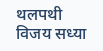थलपथी विजय सध्या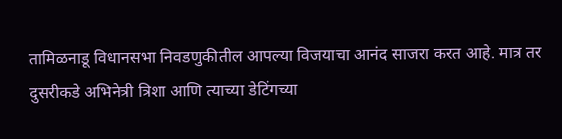तामिळनाडू विधानसभा निवडणुकीतील आपल्या विजयाचा आनंद साजरा करत आहे. मात्र तर दुसरीकडे अभिनेत्री त्रिशा आणि त्याच्या डेटिंगच्या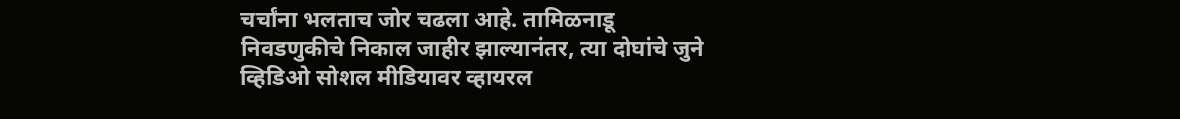चर्चांना भलताच जोर चढला आहे. तामिळनाडू निवडणुकीचे निकाल जाहीर झाल्यानंतर, त्या दोघांचे जुने व्हिडिओ सोशल मीडियावर व्हायरल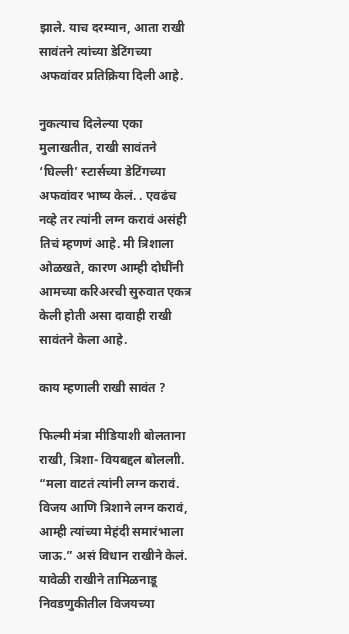झाले. याच दरम्यान, आता राखी सावंतने त्यांच्या डेटिंगच्या अफवांवर प्रतिक्रिया दिली आहे.

नुकत्याच दिलेल्या एका मुलाखतीत, राखी सावंतने ‘घिल्ली’ स्टार्सच्या डेटिंगच्या अफवांवर भाष्य केलं. . एवढंच नव्हे तर त्यांनी लग्न करावं असंही तिचं म्हणणं आहे. मी त्रिशाला ओळखते, कारण आम्ही दोघींनी आमच्या करिअरची सुरुवात एकत्र केली होती असा दावाही राखी सावंतने केला आहे.

काय म्हणाली राखी सावंत ?

फिल्मी मंत्रा मीडियाशी बोलताना राखी, त्रिशा- वियबद्दल बोललाी. “मला वाटतं त्यांनी लग्न करावं. विजय आणि त्रिशाने लग्न करावं, आम्ही त्यांच्या मेहंदी समारंभाला जाऊ.” असं विधान राखीने केलं. यावेळी राखीने तामिळनाडू निवडणुकीतील विजयच्या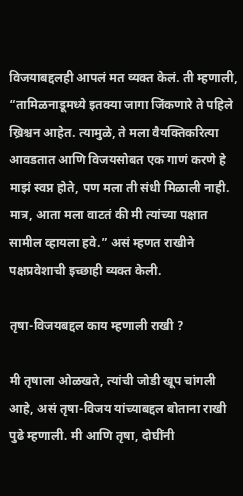विजयाबद्दलही आपलं मत व्यक्त केलं. ती म्हणाली, “तामिळनाडूमध्ये इतक्या जागा जिंकणारे ते पहिले ख्रिश्चन आहेत. त्यामुळे, ते मला वैयक्तिकरित्या आवडतात आणि विजयसोबत एक गाणं करणे हे माझं स्वप्न होते, पण मला ती संधी मिळाली नाही. मात्र, आता मला वाटतं की मी त्यांच्या पक्षात सामील व्हायला हवे.” असं म्हणत राखीने पक्षप्रवेशाची इच्छाही व्यक्त केली.

तृषा-विजयबद्दल काय म्हणाली राखी ?

मी तृषाला ओळखते, त्यांची जोडी खूप चांगली आहे, असं तृषा-विजय यांच्याबद्दल बोताना राखी पुढे म्हणाली. मी आणि तृषा, दोघींनी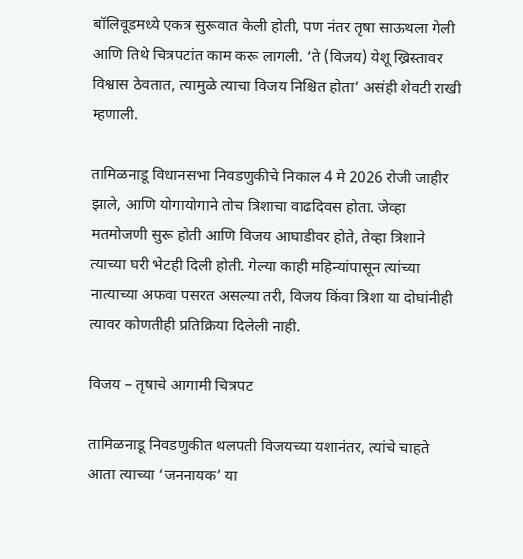बॉलिवूडमध्ये एकत्र सुरूवात केली होती, पण नंतर तृषा साऊथला गेली आणि तिथे चित्रपटांत काम करू लागली. ‘ते (विजय) येशू ख्रिस्तावर विश्वास ठेवतात, त्यामुळे त्याचा विजय निश्चित होता’ असंही शेवटी राखी म्हणाली.

तामिळनाडू विधानसभा निवडणुकीचे निकाल 4 मे 2026 रोजी जाहीर झाले, आणि योगायोगाने तोच त्रिशाचा वाढदिवस होता. जेव्हा मतमोजणी सुरू होती आणि विजय आघाडीवर होते, तेव्हा त्रिशाने त्याच्या घरी भेटही दिली होती. गेल्या काही महिन्यांपासून त्यांच्या नात्याच्या अफवा पसरत असल्या तरी, विजय किंवा त्रिशा या दोघांनीही त्यावर कोणतीही प्रतिक्रिया दिलेली नाही.

विजय – तृषाचे आगामी चित्रपट

तामिळनाडू निवडणुकीत थलपती विजयच्या यशानंतर, त्यांचे चाहते आता त्याच्या ‘जननायक’ या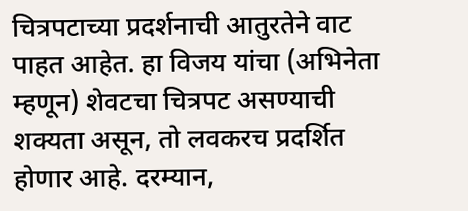चित्रपटाच्या प्रदर्शनाची आतुरतेने वाट पाहत आहेत. हा विजय यांचा (अभिनेता म्हणून) शेवटचा चित्रपट असण्याची शक्यता असून, तो लवकरच प्रदर्शित होणार आहे. दरम्यान,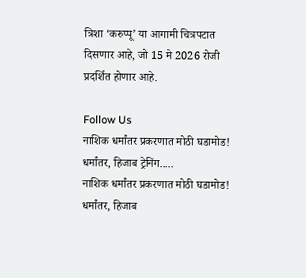त्रिशा ‘करुप्पू’ या आगामी चित्रपटात दिसणार आहे, जो 15 मे 2026 रोजी प्रदर्शित होणार आहे.

Follow Us
नाशिक धर्मांतर प्रकरणात मोठी घडामोड! धर्मांतर, हिजाब ट्रेनिंग.....
नाशिक धर्मांतर प्रकरणात मोठी घडामोड! धर्मांतर, हिजाब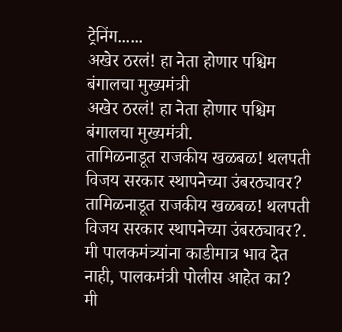ट्रेनिंग......
अखेर ठरलं! हा नेता होणार पश्चिम बंगालचा मुख्यमंत्री
अखेर ठरलं! हा नेता होणार पश्चिम बंगालचा मुख्यमंत्री.
तामिळनाडूत राजकीय खळबळ! थलपती विजय सरकार स्थापनेच्या उंबरठ्यावर?
तामिळनाडूत राजकीय खळबळ! थलपती विजय सरकार स्थापनेच्या उंबरठ्यावर?.
मी पालकमंत्र्यांना काडीमात्र भाव देत नाही, पालकमंत्री पोलीस आहेत का?
मी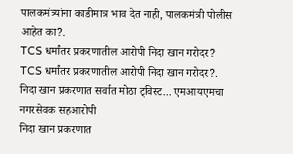पालकमंत्र्यांना काडीमात्र भाव देत नाही, पालकमंत्री पोलीस आहेत का?.
TCS धर्मांतर प्रकरणातील आरोपी निदा खान गरोदर?
TCS धर्मांतर प्रकरणातील आरोपी निदा खान गरोदर?.
निदा खान प्रकरणात सर्वात मोठा ट्विस्ट... एमआयएमचा नगरसेवक सहआरोपी
निदा खान प्रकरणात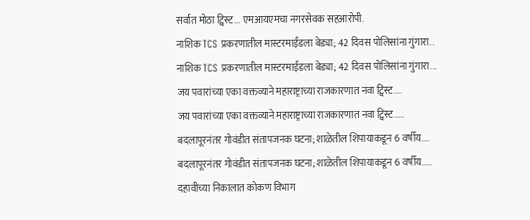सर्वात मोठा ट्विस्ट... एमआयएमचा नगरसेवक सहआरोपी.
नाशिक TCS प्रकरणातील मास्टरमाईंडला बेड्या; 42 दिवस पोलिसांना गुंगारा..
नाशिक TCS प्रकरणातील मास्टरमाईंडला बेड्या; 42 दिवस पोलिसांना गुंगारा...
जय पवारांच्या एका वक्तव्याने महाराष्ट्राच्या राजकारणात नवा ट्विस्ट....
जय पवारांच्या एका वक्तव्याने महाराष्ट्राच्या राजकारणात नवा ट्विस्ट.....
बदलापूरनंतर गोवंडीत संतापजनक घटना; शाळेतील शिपायाकडून 6 वर्षीय....
बदलापूरनंतर गोवंडीत संतापजनक घटना; शाळेतील शिपायाकडून 6 वर्षीय.....
दहावीच्या निकालात कोकण विभाग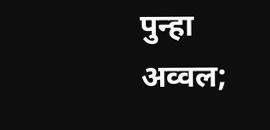पुन्हा अव्वल;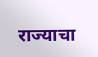राज्याचा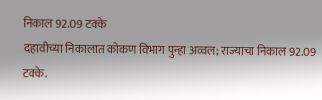निकाल 92.09 टक्के
दहावीच्या निकालात कोकण विभाग पुन्हा अव्वल; राज्याचा निकाल 92.09 टक्के.